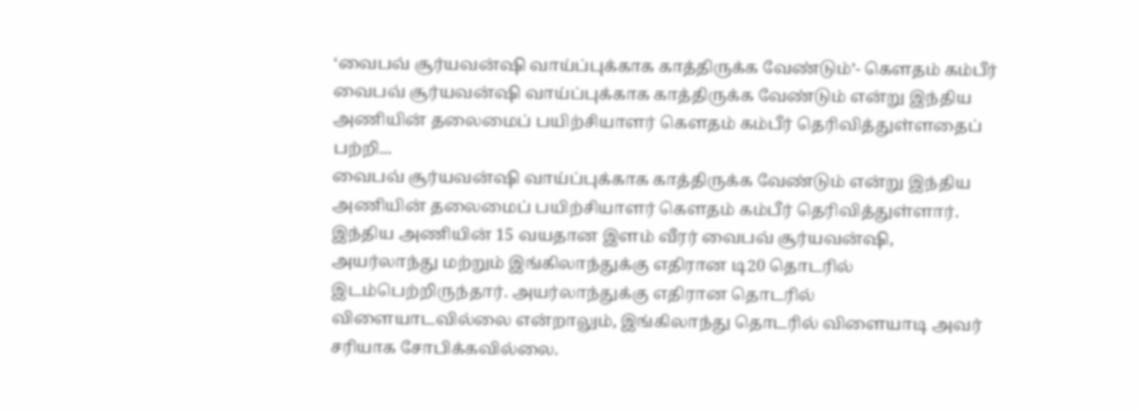‘வைபவ் சூர்யவன்ஷி வாய்ப்புக்காக காத்திருக்க வேண்டும்’- கௌதம் கம்பீர்
வைபவ் சூர்யவன்ஷி வாய்ப்புக்காக காத்திருக்க வேண்டும் என்று இந்திய அணியின் தலைமைப் பயிற்சியாளர் கௌதம் கம்பீர் தெரிவித்துள்ளதைப் பற்றி...
வைபவ் சூர்யவன்ஷி வாய்ப்புக்காக காத்திருக்க வேண்டும் என்று இந்திய அணியின் தலைமைப் பயிற்சியாளர் கௌதம் கம்பீர் தெரிவித்துள்ளார்.
இந்திய அணியின் 15 வயதான இளம் வீரர் வைபவ் சூர்யவன்ஷி, அயர்லாந்து மற்றும் இங்கிலாந்துக்கு எதிரான டி20 தொடரில் இடம்பெற்றிருந்தார். அயர்லாந்துக்கு எதிரான தொடரில் விளையாடவில்லை என்றாலும், இங்கிலாந்து தொடரில் விளையாடி அவர் சரியாக சோபிக்கவில்லை.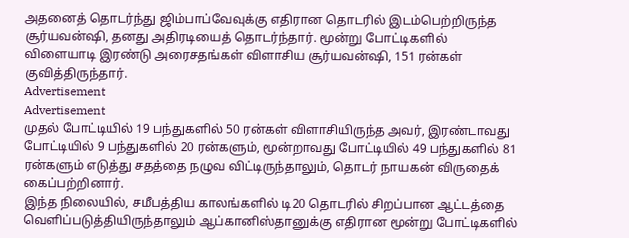அதனைத் தொடர்ந்து ஜிம்பாப்வேவுக்கு எதிரான தொடரில் இடம்பெற்றிருந்த சூர்யவன்ஷி, தனது அதிரடியைத் தொடர்ந்தார். மூன்று போட்டிகளில் விளையாடி இரண்டு அரைசதங்கள் விளாசிய சூர்யவன்ஷி, 151 ரன்கள் குவித்திருந்தார்.
Advertisement
Advertisement
முதல் போட்டியில் 19 பந்துகளில் 50 ரன்கள் விளாசியிருந்த அவர், இரண்டாவது போட்டியில் 9 பந்துகளில் 20 ரன்களும், மூன்றாவது போட்டியில் 49 பந்துகளில் 81 ரன்களும் எடுத்து சதத்தை நழுவ விட்டிருந்தாலும், தொடர் நாயகன் விருதைக் கைப்பற்றினார்.
இந்த நிலையில், சமீபத்திய காலங்களில் டி20 தொடரில் சிறப்பான ஆட்டத்தை வெளிப்படுத்தியிருந்தாலும் ஆப்கானிஸ்தானுக்கு எதிரான மூன்று போட்டிகளில்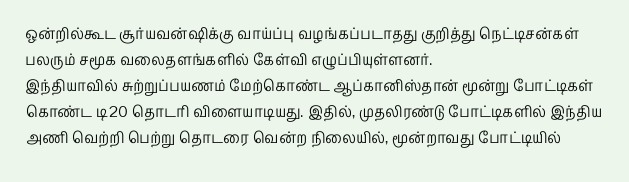ஒன்றில்கூட சூர்யவன்ஷிக்கு வாய்ப்பு வழங்கப்படாதது குறித்து நெட்டிசன்கள் பலரும் சமூக வலைதளங்களில் கேள்வி எழுப்பியுள்ளனர்.
இந்தியாவில் சுற்றுப்பயணம் மேற்கொண்ட ஆப்கானிஸ்தான் மூன்று போட்டிகள் கொண்ட டி20 தொடரி விளையாடியது. இதில், முதலிரண்டு போட்டிகளில் இந்திய அணி வெற்றி பெற்று தொடரை வென்ற நிலையில், மூன்றாவது போட்டியில்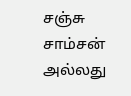சஞ்சு சாம்சன் அல்லது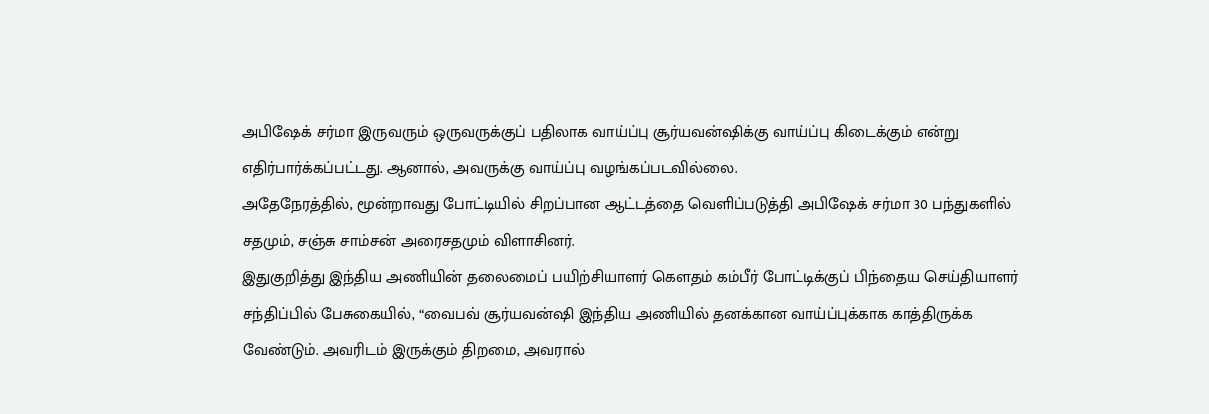அபிஷேக் சர்மா இருவரும் ஒருவருக்குப் பதிலாக வாய்ப்பு சூர்யவன்ஷிக்கு வாய்ப்பு கிடைக்கும் என்று எதிர்பார்க்கப்பட்டது. ஆனால், அவருக்கு வாய்ப்பு வழங்கப்படவில்லை.
அதேநேரத்தில், மூன்றாவது போட்டியில் சிறப்பான ஆட்டத்தை வெளிப்படுத்தி அபிஷேக் சர்மா 30 பந்துகளில் சதமும், சஞ்சு சாம்சன் அரைசதமும் விளாசினர்.
இதுகுறித்து இந்திய அணியின் தலைமைப் பயிற்சியாளர் கௌதம் கம்பீர் போட்டிக்குப் பிந்தைய செய்தியாளர் சந்திப்பில் பேசுகையில், “வைபவ் சூர்யவன்ஷி இந்திய அணியில் தனக்கான வாய்ப்புக்காக காத்திருக்க வேண்டும். அவரிடம் இருக்கும் திறமை, அவரால்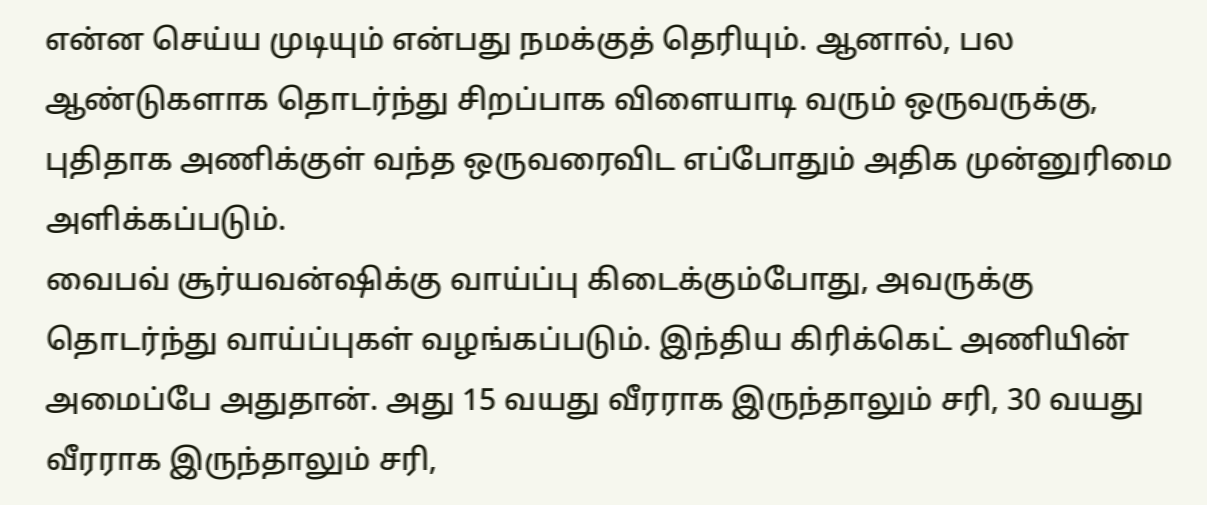என்ன செய்ய முடியும் என்பது நமக்குத் தெரியும். ஆனால், பல ஆண்டுகளாக தொடர்ந்து சிறப்பாக விளையாடி வரும் ஒருவருக்கு, புதிதாக அணிக்குள் வந்த ஒருவரைவிட எப்போதும் அதிக முன்னுரிமை அளிக்கப்படும்.
வைபவ் சூர்யவன்ஷிக்கு வாய்ப்பு கிடைக்கும்போது, அவருக்கு தொடர்ந்து வாய்ப்புகள் வழங்கப்படும். இந்திய கிரிக்கெட் அணியின் அமைப்பே அதுதான். அது 15 வயது வீரராக இருந்தாலும் சரி, 30 வயது வீரராக இருந்தாலும் சரி,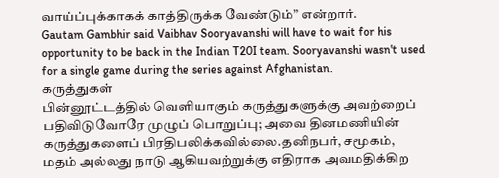வாய்ப்புக்காகக் காத்திருக்க வேண்டும்” என்றார்.
Gautam Gambhir said Vaibhav Sooryavanshi will have to wait for his opportunity to be back in the Indian T20I team. Sooryavanshi wasn't used for a single game during the series against Afghanistan.
கருத்துகள்
பின்னூட்டத்தில் வெளியாகும் கருத்துகளுக்கு அவற்றைப் பதிவிடுவோரே முழுப் பொறுப்பு; அவை தினமணியின் கருத்துகளைப் பிரதிபலிக்கவில்லை.தனிநபர், சமூகம், மதம் அல்லது நாடு ஆகியவற்றுக்கு எதிராக அவமதிக்கிற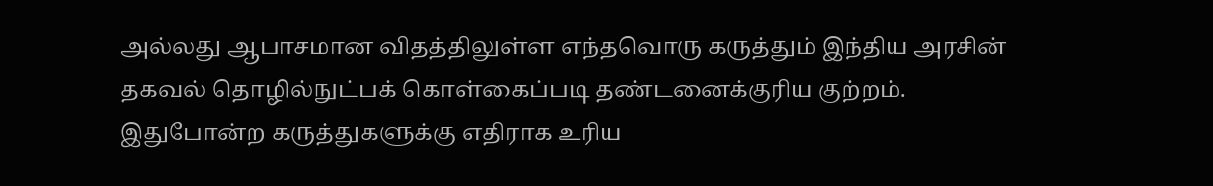அல்லது ஆபாசமான விதத்திலுள்ள எந்தவொரு கருத்தும் இந்திய அரசின் தகவல் தொழில்நுட்பக் கொள்கைப்படி தண்டனைக்குரிய குற்றம். இதுபோன்ற கருத்துகளுக்கு எதிராக உரிய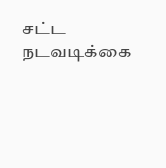சட்ட நடவடிக்கை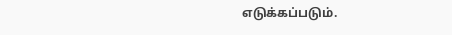எடுக்கப்படும்.